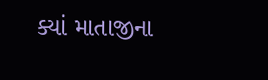ક્યાં માતાજીના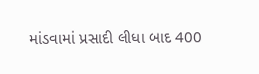માંડવામાં પ્રસાદી લીધા બાદ 400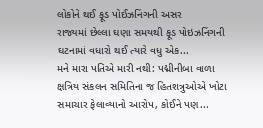લોકોને થઈ ફૂડ પોઈઝનિંગની અસર
રાજ્યમાં છેલ્લા ઘણા સમયથી ફૂડ પોઇઝનિંગની ઘટનામાં વધારો થઈ ત્યારે વધુ એક...
મને મારા પતિએ મારી નથી: પદ્મીનીબા વાળા
ક્ષત્રિય સંકલન સમિતિના જ હિતશત્રુઓએ ખોટા સમાચાર ફેલાવ્યાનો આરોપ, કોઈને પણ...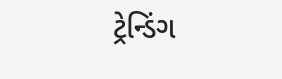ટ્રેન્ડિંગ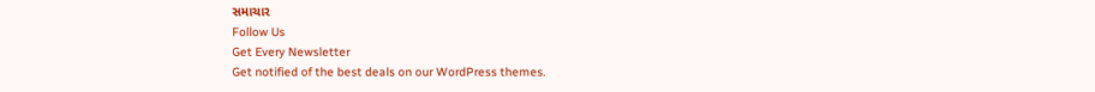સમાચાર
Follow Us
Get Every Newsletter
Get notified of the best deals on our WordPress themes.